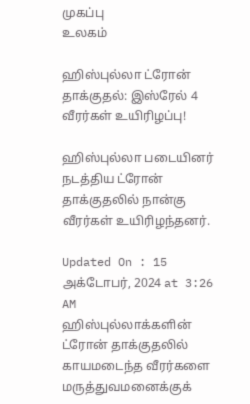முகப்பு
உலகம்

ஹிஸ்புல்லா ட்ரோன் தாக்குதல்: இஸ்ரேல் 4 வீரர்கள் உயிரிழப்பு!

ஹிஸ்புல்லா படையினர் நடத்திய ட்ரோன் தாக்குதலில் நான்கு வீரர்கள் உயிரிழந்தனர்.

Updated On : 15 அக்டோபர், 2024 at 3:26 AM
ஹிஸ்புல்லாக்களின் ட்ரோன் தாக்குதலில் காயமடைந்த வீரர்களை மருத்துவமனைக்குக்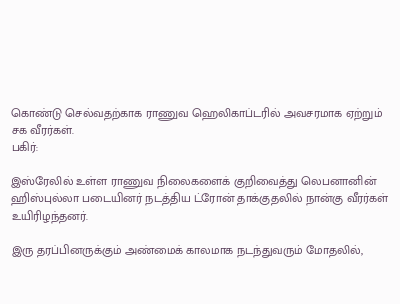கொண்டு செல்வதற்காக ராணுவ ஹெலிகாப்டரில் அவசரமாக ஏற்றும் சக வீரர்கள்.
பகிர்:

இஸ்ரேலில் உள்ள ராணுவ நிலைகளைக் குறிவைத்து லெபனானின் ஹிஸ்புல்லா படையினர் நடத்திய ட்ரோன் தாக்குதலில் நான்கு வீரர்கள் உயிரிழந்தனர்.

இரு தரப்பினருக்கும் அண்மைக் காலமாக நடந்துவரும் மோதலில்,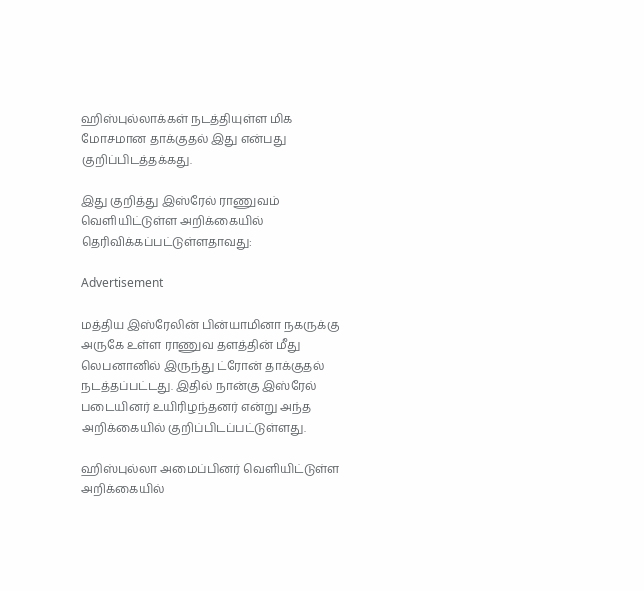ஹிஸ்புல்லாக்கள் நடத்தியுள்ள மிக மோசமான தாக்குதல் இது என்பது குறிப்பிடத்தக்கது.

இது குறித்து இஸ்ரேல் ராணுவம் வெளியிட்டுள்ள அறிக்கையில் தெரிவிக்கப்பட்டுள்ளதாவது:

Advertisement

மத்திய இஸ்ரேலின் பின்யாமினா நகருக்கு அருகே உள்ள ராணுவ தளத்தின் மீது லெபனானில் இருந்து ட்ரோன் தாக்குதல் நடத்தப்பட்டது. இதில் நான்கு இஸ்ரேல் படையினர் உயிரிழந்தனர் என்று அந்த அறிக்கையில் குறிப்பிடப்பட்டுள்ளது.

ஹிஸ்புல்லா அமைப்பினர் வெளியிட்டுள்ள அறிக்கையில்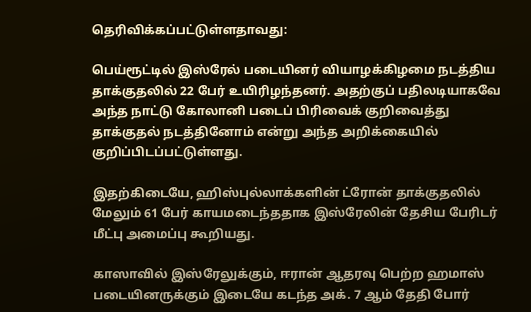தெரிவிக்கப்பட்டுள்ளதாவது:

பெய்ரூட்டில் இஸ்ரேல் படையினர் வியாழக்கிழமை நடத்திய தாக்குதலில் 22 பேர் உயிரிழந்தனர். அதற்குப் பதிலடியாகவே அந்த நாட்டு கோலானி படைப் பிரிவைக் குறிவைத்து தாக்குதல் நடத்தினோம் என்று அந்த அறிக்கையில் குறிப்பிடப்பட்டுள்ளது.

இதற்கிடையே, ஹிஸ்புல்லாக்களின் ட்ரோன் தாக்குதலில் மேலும் 61 பேர் காயமடைந்ததாக இஸ்ரேலின் தேசிய பேரிடர் மீட்பு அமைப்பு கூறியது.

காஸாவில் இஸ்ரேலுக்கும், ஈரான் ஆதரவு பெற்ற ஹமாஸ் படையினருக்கும் இடையே கடந்த அக். 7 ஆம் தேதி போர்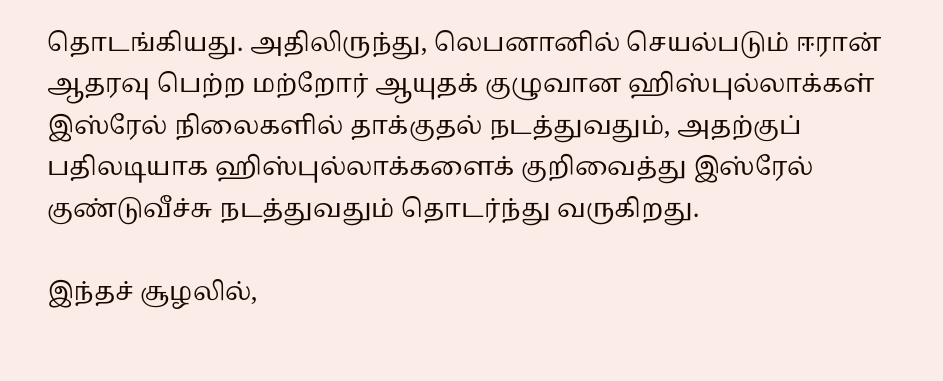தொடங்கியது. அதிலிருந்து, லெபனானில் செயல்படும் ஈரான் ஆதரவு பெற்ற மற்றோர் ஆயுதக் குழுவான ஹிஸ்புல்லாக்கள் இஸ்ரேல் நிலைகளில் தாக்குதல் நடத்துவதும், அதற்குப் பதிலடியாக ஹிஸ்புல்லாக்களைக் குறிவைத்து இஸ்ரேல் குண்டுவீச்சு நடத்துவதும் தொடர்ந்து வருகிறது.

இந்தச் சூழலில்,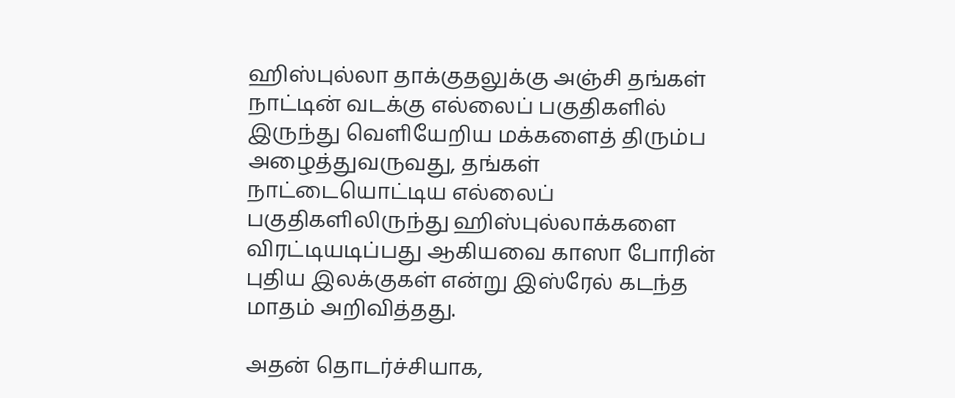ஹிஸ்புல்லா தாக்குதலுக்கு அஞ்சி தங்கள் நாட்டின் வடக்கு எல்லைப் பகுதிகளில் இருந்து வெளியேறிய மக்களைத் திரும்ப அழைத்துவருவது, தங்கள் நாட்டையொட்டிய எல்லைப் பகுதிகளிலிருந்து ஹிஸ்புல்லாக்களை விரட்டியடிப்பது ஆகியவை காஸா போரின் புதிய இலக்குகள் என்று இஸ்ரேல் கடந்த மாதம் அறிவித்தது.

அதன் தொடர்ச்சியாக,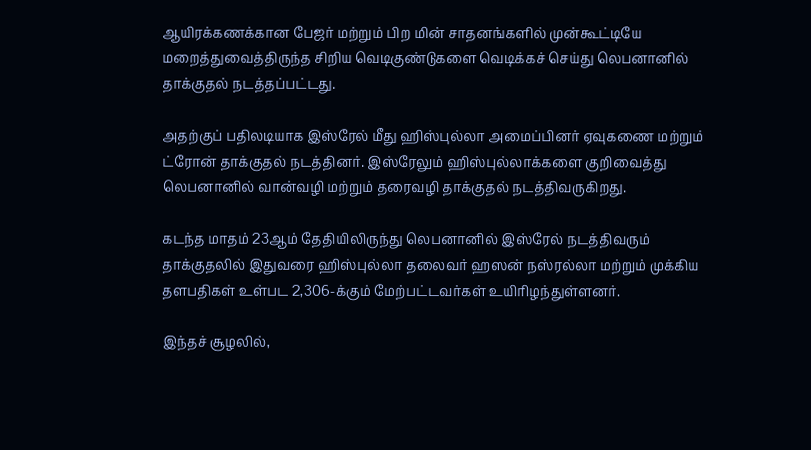ஆயிரக்கணக்கான பேஜர் மற்றும் பிற மின் சாதனங்களில் முன்கூட்டியே மறைத்துவைத்திருந்த சிறிய வெடிகுண்டுகளை வெடிக்கச் செய்து லெபனானில் தாக்குதல் நடத்தப்பட்டது.

அதற்குப் பதிலடியாக இஸ்ரேல் மீது ஹிஸ்புல்லா அமைப்பினர் ஏவுகணை மற்றும் ட்ரோன் தாக்குதல் நடத்தினர். இஸ்ரேலும் ஹிஸ்புல்லாக்களை குறிவைத்து லெபனானில் வான்வழி மற்றும் தரைவழி தாக்குதல் நடத்திவருகிறது.

கடந்த மாதம் 23ஆம் தேதியிலிருந்து லெபனானில் இஸ்ரேல் நடத்திவரும் தாக்குதலில் இதுவரை ஹிஸ்புல்லா தலைவர் ஹஸன் நஸ்ரல்லா மற்றும் முக்கிய தளபதிகள் உள்பட 2,306-க்கும் மேற்பட்டவர்கள் உயிரிழந்துள்ளனர்.

இந்தச் சூழலில்,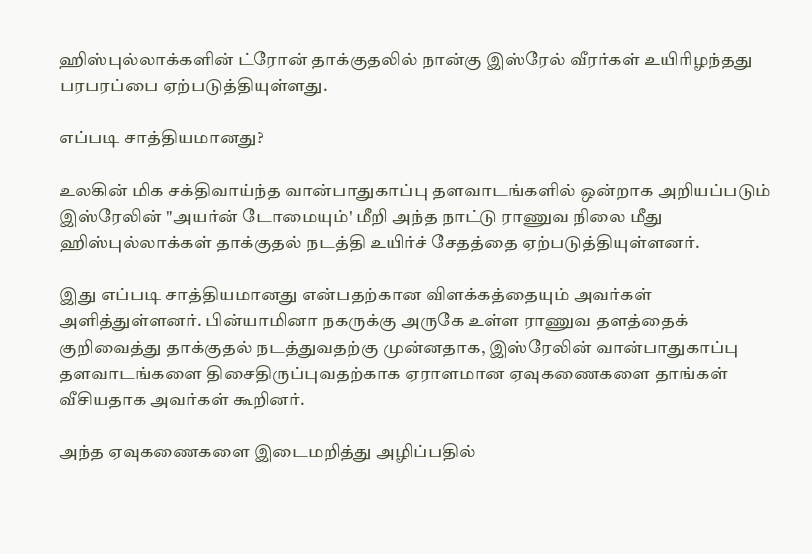ஹிஸ்புல்லாக்களின் ட்ரோன் தாக்குதலில் நான்கு இஸ்ரேல் வீரர்கள் உயிரிழந்தது பரபரப்பை ஏற்படுத்தியுள்ளது.

எப்படி சாத்தியமானது?

உலகின் மிக சக்திவாய்ந்த வான்பாதுகாப்பு தளவாடங்களில் ஒன்றாக அறியப்படும் இஸ்ரேலின் "அயர்ன் டோமையும்' மீறி அந்த நாட்டு ராணுவ நிலை மீது ஹிஸ்புல்லாக்கள் தாக்குதல் நடத்தி உயிர்ச் சேதத்தை ஏற்படுத்தியுள்ளனர்.

இது எப்படி சாத்தியமானது என்பதற்கான விளக்கத்தையும் அவர்கள் அளித்துள்ளனர். பின்யாமினா நகருக்கு அருகே உள்ள ராணுவ தளத்தைக் குறிவைத்து தாக்குதல் நடத்துவதற்கு முன்னதாக, இஸ்ரேலின் வான்பாதுகாப்பு தளவாடங்களை திசைதிருப்புவதற்காக ஏராளமான ஏவுகணைகளை தாங்கள் வீசியதாக அவர்கள் கூறினர்.

அந்த ஏவுகணைகளை இடைமறித்து அழிப்பதில்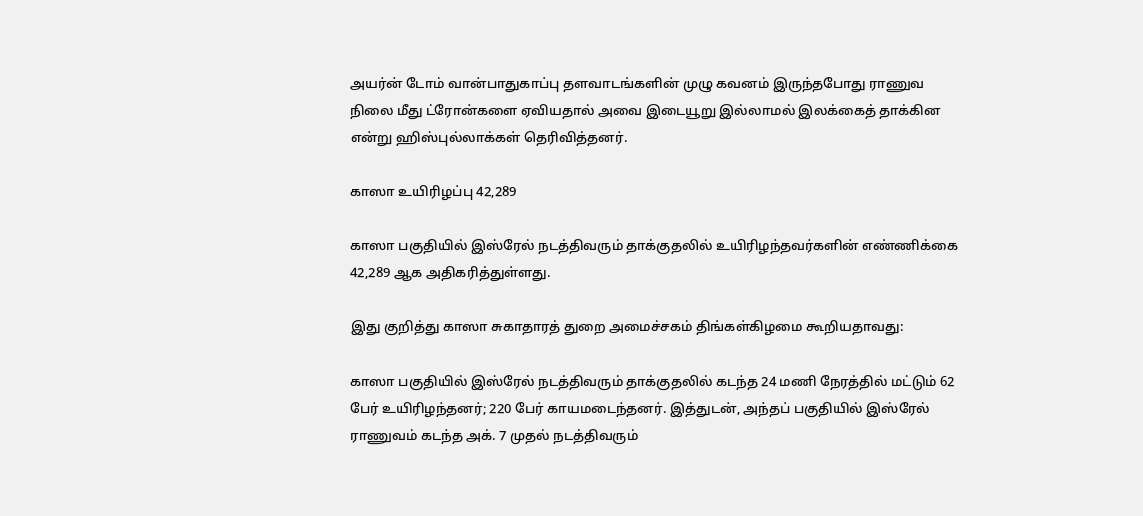அயர்ன் டோம் வான்பாதுகாப்பு தளவாடங்களின் முழு கவனம் இருந்தபோது ராணுவ நிலை மீது ட்ரோன்களை ஏவியதால் அவை இடையூறு இல்லாமல் இலக்கைத் தாக்கின என்று ஹிஸ்புல்லாக்கள் தெரிவித்தனர்.

காஸா உயிரிழப்பு 42,289

காஸா பகுதியில் இஸ்ரேல் நடத்திவரும் தாக்குதலில் உயிரிழந்தவர்களின் எண்ணிக்கை 42,289 ஆக அதிகரித்துள்ளது.

இது குறித்து காஸா சுகாதாரத் துறை அமைச்சகம் திங்கள்கிழமை கூறியதாவது:

காஸா பகுதியில் இஸ்ரேல் நடத்திவரும் தாக்குதலில் கடந்த 24 மணி நேரத்தில் மட்டும் 62 பேர் உயிரிழந்தனர்; 220 பேர் காயமடைந்தனர். இத்துடன், அந்தப் பகுதியில் இஸ்ரேல் ராணுவம் கடந்த அக். 7 முதல் நடத்திவரும்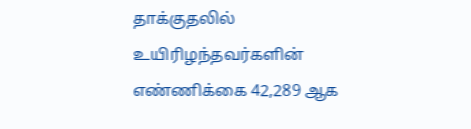தாக்குதலில் உயிரிழந்தவர்களின் எண்ணிக்கை 42,289 ஆக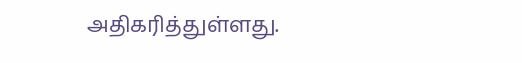அதிகரித்துள்ளது.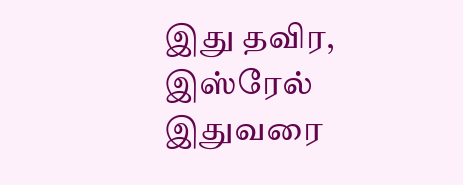இது தவிர, இஸ்ரேல் இதுவரை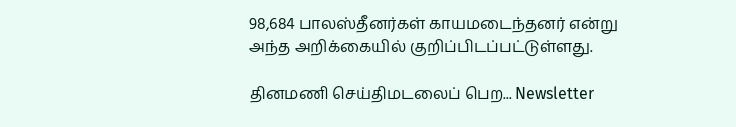98,684 பாலஸ்தீனர்கள் காயமடைந்தனர் என்று அந்த அறிக்கையில் குறிப்பிடப்பட்டுள்ளது.

தினமணி செய்திமடலைப் பெற... Newsletter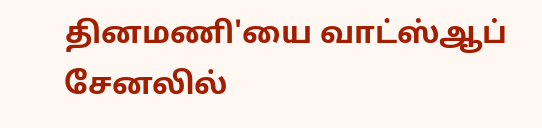தினமணி'யை வாட்ஸ்ஆப் சேனலில்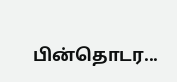பின்தொடர...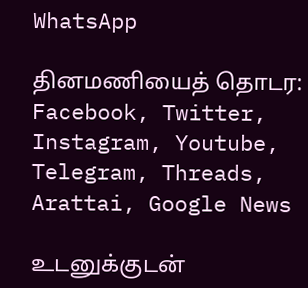WhatsApp

தினமணியைத் தொடர: Facebook, Twitter, Instagram, Youtube, Telegram, Threads, Arattai, Google News

உடனுக்குடன்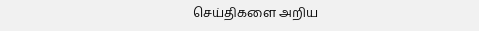செய்திகளை அறிய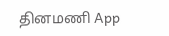தினமணி App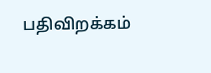பதிவிறக்கம்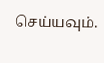செய்யவும்.